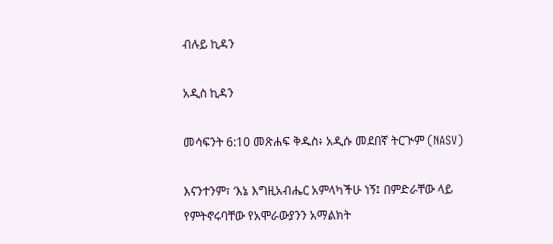ብሉይ ኪዳን

አዲስ ኪዳን

መሳፍንት 6:10 መጽሐፍ ቅዱስ፥ አዲሱ መደበኛ ትርጒም (NASV)

እናንተንም፣ ‘እኔ እግዚአብሔር አምላካችሁ ነኝ፤ በምድራቸው ላይ የምትኖሩባቸው የአሞራውያንን አማልክት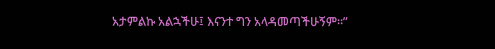አታምልኩ አልኋችሁ፤ እናንተ ግን አላዳመጣችሁኝም።”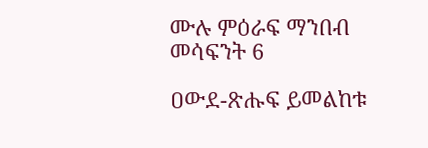ሙሉ ምዕራፍ ማንበብ መሳፍንት 6

ዐውደ-ጽሑፍ ይመልከቱ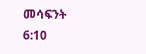መሳፍንት 6:10